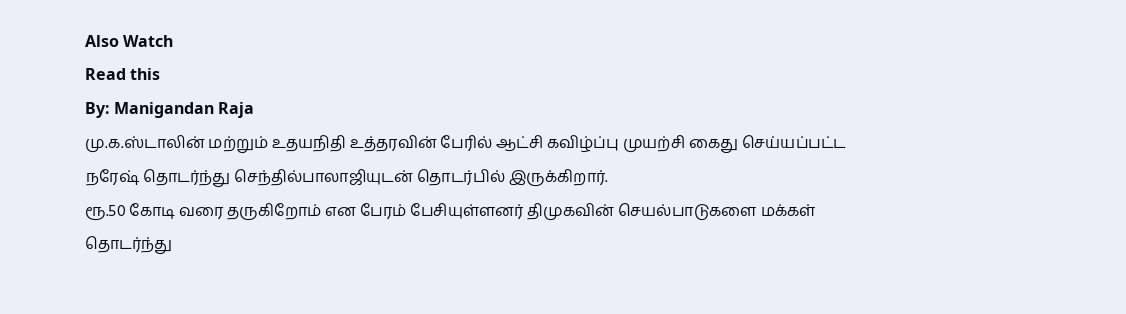Also Watch
Read this
By: Manigandan Raja
மு.க.ஸ்டாலின் மற்றும் உதயநிதி உத்தரவின் பேரில் ஆட்சி கவிழ்ப்பு முயற்சி கைது செய்யப்பட்ட நரேஷ் தொடர்ந்து செந்தில்பாலாஜியுடன் தொடர்பில் இருக்கிறார்.
ரூ.50 கோடி வரை தருகிறோம் என பேரம் பேசியுள்ளனர் திமுகவின் செயல்பாடுகளை மக்கள் தொடர்ந்து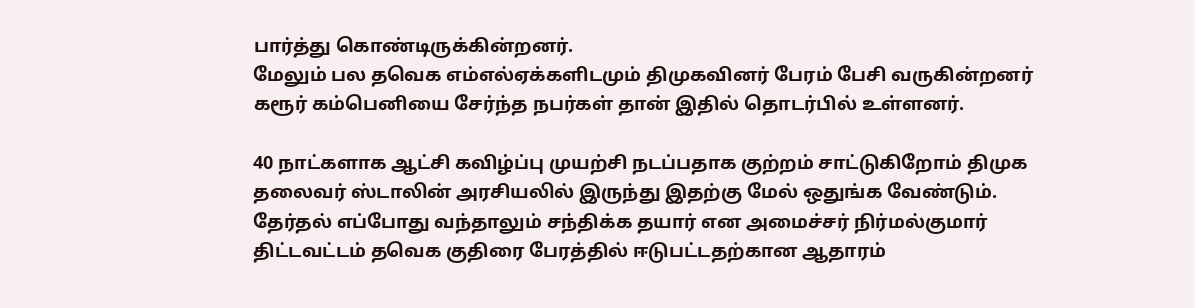பார்த்து கொண்டிருக்கின்றனர்.
மேலும் பல தவெக எம்எல்ஏக்களிடமும் திமுகவினர் பேரம் பேசி வருகின்றனர் கரூர் கம்பெனியை சேர்ந்த நபர்கள் தான் இதில் தொடர்பில் உள்ளனர்.

40 நாட்களாக ஆட்சி கவிழ்ப்பு முயற்சி நடப்பதாக குற்றம் சாட்டுகிறோம் திமுக தலைவர் ஸ்டாலின் அரசியலில் இருந்து இதற்கு மேல் ஒதுங்க வேண்டும்.
தேர்தல் எப்போது வந்தாலும் சந்திக்க தயார் என அமைச்சர் நிர்மல்குமார் திட்டவட்டம் தவெக குதிரை பேரத்தில் ஈடுபட்டதற்கான ஆதாரம்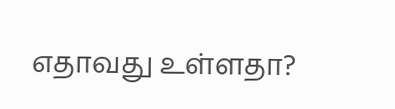எதாவது உள்ளதா?